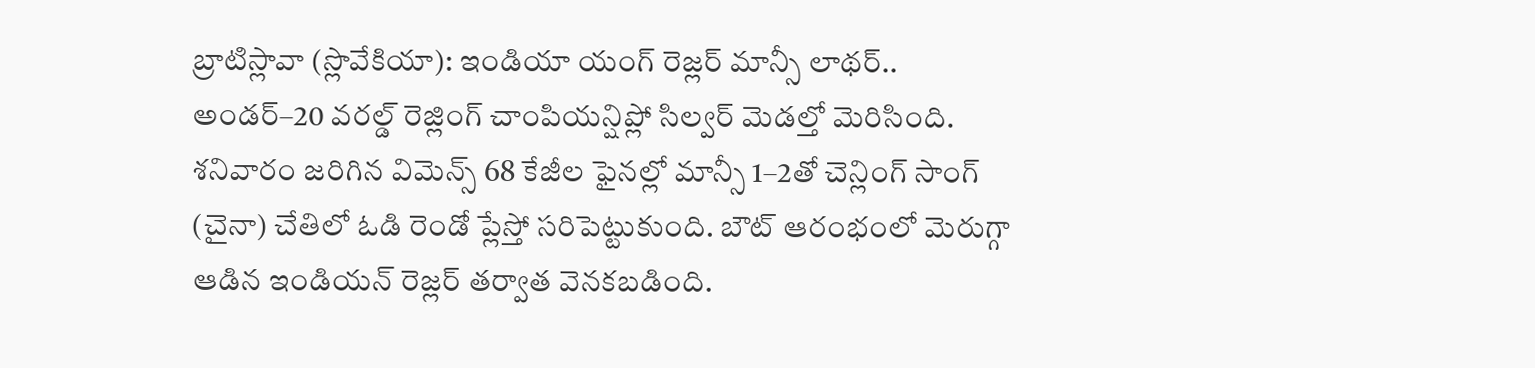బ్రాటిస్లావా (స్లొవేకియా): ఇండియా యంగ్ రెజ్లర్ మాన్సీ లాథర్.. అండర్–20 వరల్డ్ రెజ్లింగ్ చాంపియన్షిప్లో సిల్వర్ మెడల్తో మెరిసింది. శనివారం జరిగిన విమెన్స్ 68 కేజీల ఫైనల్లో మాన్సీ 1–2తో చెన్లింగ్ సాంగ్ (చైనా) చేతిలో ఓడి రెండో ప్లేస్తో సరిపెట్టుకుంది. బౌట్ ఆరంభంలో మెరుగ్గా ఆడిన ఇండియన్ రెజ్లర్ తర్వాత వెనకబడింది.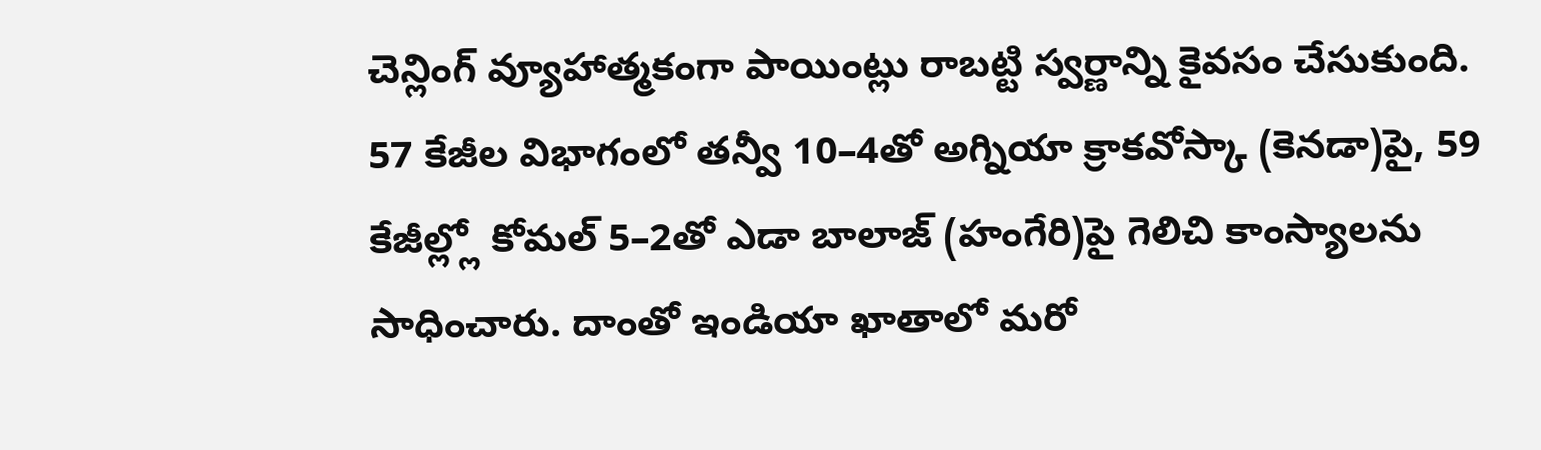చెన్లింగ్ వ్యూహాత్మకంగా పాయింట్లు రాబట్టి స్వర్ణాన్ని కైవసం చేసుకుంది. 57 కేజీల విభాగంలో తన్వీ 10–4తో అగ్నియా క్రాకవోస్కా (కెనడా)పై, 59 కేజీల్ల్లో కోమల్ 5–2తో ఎడా బాలాజ్ (హంగేరి)పై గెలిచి కాంస్యాలను సాధించారు. దాంతో ఇండియా ఖాతాలో మరో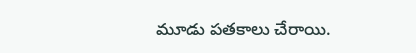మూడు పతకాలు చేరాయి.